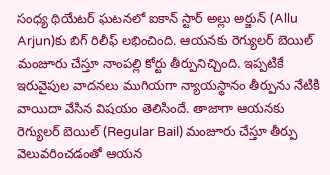సంధ్య థియేటర్ ఘటనలో ఐకాన్ స్టార్ అల్లు అర్జున్ (Allu Arjun)కు బిగ్ రిలీఫ్ లభించింది. ఆయనకు రెగ్యులర్ బెయిల్ మంజూరు చేస్తూ నాంపల్లి కోర్టు తీర్పునిచ్చింది. ఇప్పటికే ఇరువైపుల వాదనలు ముగియగా న్యాయస్థానం తీర్పును నేటికి వాయిదా వేసిన విషయం తెలిసిందే. తాజాగా ఆయనకు రెగ్యులర్ బెయిల్ (Regular Bail) మంజూరు చేస్తూ తీర్పు వెలువరించడంతో ఆయన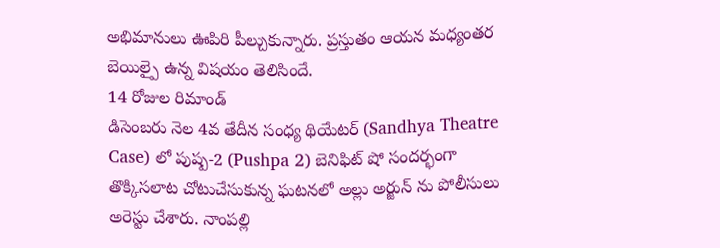అభిమానులు ఊపిరి పీల్చుకున్నారు. ప్రస్తుతం ఆయన మధ్యంతర బెయిల్పై ఉన్న విషయం తెలిసిందే.
14 రోజుల రిమాండ్
డిసెంబరు నెల 4వ తేదీన సంధ్య థియేటర్ (Sandhya Theatre Case) లో పుష్ప-2 (Pushpa 2) బెనిఫిట్ షో సందర్భంగా తొక్కిసలాట చోటుచేసుకున్న ఘటనలో అల్లు అర్జున్ ను పోలీసులు అరెస్టు చేశారు. నాంపల్లి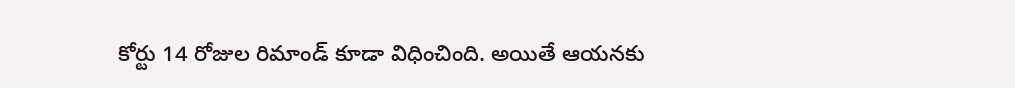కోర్టు 14 రోజుల రిమాండ్ కూడా విధించింది. అయితే ఆయనకు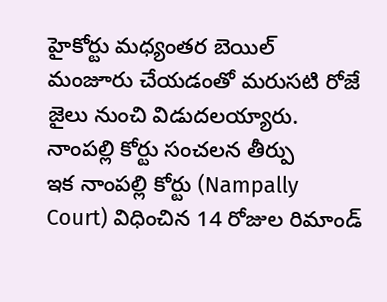హైకోర్టు మధ్యంతర బెయిల్ మంజూరు చేయడంతో మరుసటి రోజే జైలు నుంచి విడుదలయ్యారు.
నాంపల్లి కోర్టు సంచలన తీర్పు
ఇక నాంపల్లి కోర్టు (Nampally Court) విధించిన 14 రోజుల రిమాండ్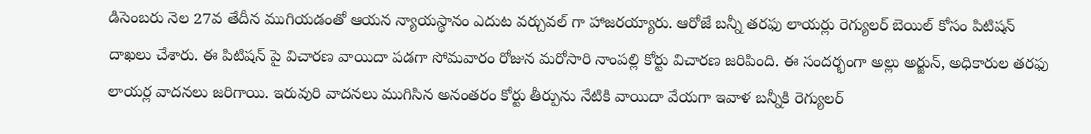డిసెంబరు నెల 27వ తేదీన ముగియడంతో ఆయన న్యాయస్థానం ఎదుట వర్చువల్ గా హాజరయ్యారు. ఆరోజే బన్నీ తరఫు లాయర్లు రెగ్యులర్ బెయిల్ కోసం పిటిషన్ దాఖలు చేశారు. ఈ పిటిషన్ పై విచారణ వాయిదా పడగా సోమవారం రోజున మరోసారి నాంపల్లి కోర్టు విచారణ జరిపింది. ఈ సందర్భంగా అల్లు అర్జున్, అధికారుల తరఫు లాయర్ల వాదనలు జరిగాయి. ఇరువురి వాదనలు ముగిసిన అనంతరం కోర్టు తీర్పును నేటికి వాయిదా వేయగా ఇవాళ బన్నీకి రెగ్యులర్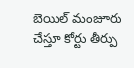బెయిల్ మంజూరు చేస్తూ కోర్టు తీర్పు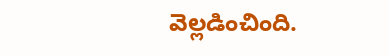వెల్లడించింది.